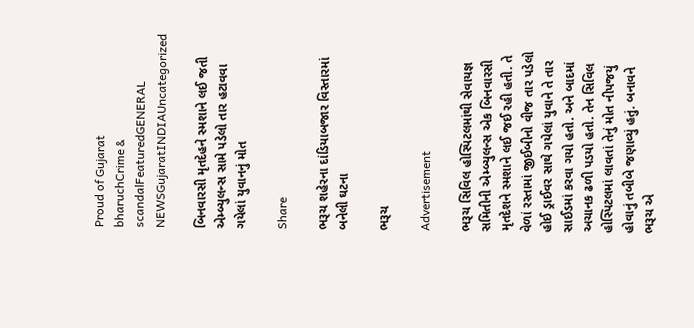Proud of Gujarat
bharuchCrime & scandalFeaturedGENERAL NEWSGujaratINDIAUncategorized

બિનવારસી મૃતદેહને સ્મશાને લઈ જતી એમ્બ્યુલન્સ સામે પડેલો તાર હટાવવા ગયેલાં યુવાનનું મોત

Share

ભરૂચ શહેરના દાંડિયાબજાર વિસ્તારમાં બનેલી ઘટના

ભરૂચ

Advertisement

ભરૂચ સિવિલ હોસ્પિટલમાંથી સેવાયજ્ઞ સમિતીની એમ્બ્યુલન્સ એક બિનવારસી મૃતદેશને સ્મશાને લઈ જઈ રહી હતી. તે વેળાં રસ્તામાં જીઈબીનો વીજ તાર પડેલો હોઈ ડ્રાઈવર સાથે ગયેલાં યુવાને તે તાર સાઈડમાં કરવા ગયો હતો. અને બાદમાં અચાનક ઢળી પડયો હતો. તેન સિવિલ હોસ્પિટલમાં લાવતાં તેનું મોત નીપજયું હોવાનું તબીબે જણાવ્યું હતું. બનાવને ભરૂચ એ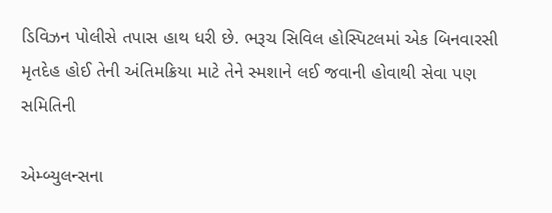ડિવિઝન પોલીસે તપાસ હાથ ધરી છે. ભરૂચ સિવિલ હોસ્પિટલમાં એક બિનવારસી મૃતદેહ હોઈ તેની અંતિમક્રિયા માટે તેને સ્મશાને લઈ જવાની હોવાથી સેવા પણ સમિતિની

એમ્બ્યુલન્સના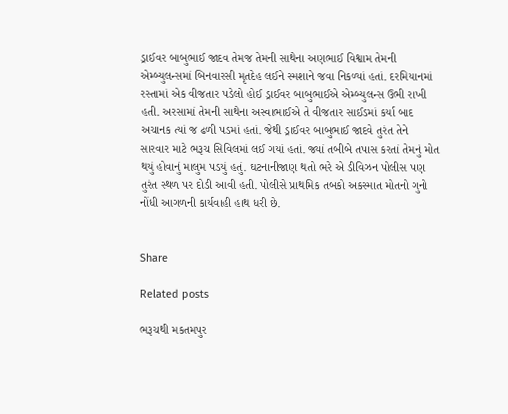ડ્રાઈવર બાબુભાઈ જાદવ તેમજ તેમની સાથેના અણભાઈ વિશ્વામ તેમની એમ્બ્યુલન્સમાં બિનવારસી મૃતદેહ લઈને સ્મશાને જવા નિકળ્યાં હતાં. દરમિયાનમાં રસ્તામાં એક વીજતાર પડેલો હોઈ ડ્રાઈવર બાબુભાઈએ એમ્બ્યુલન્સ ઉભી રાખી હતી. અરસામાં તેમની સાથેના અસ્વાભાઈએ તે વીજતાર સાઈડમાં કર્યા બાદ અચાનક ત્યાં જ ઢળી પડમાં હતાં. જેથી ડ્રાઈવર બાબુભાઈ જાદવે તુરંત તેને સારવાર માટે ભરૂચ સિવિલમાં લઈ ગયાં હતાં. જ્યાં તબીબે તપાસ કરતાં તેમનું મોત થયું હોવાનું માલુમ પડયું હતું. ઘટનાનીજાણ થતો ભરે એ ડીવિઝન પોલીસ પણ તુરંત સ્થળ પર દોડી આવી હતી. પોલીસે પ્રાથમિક તબકો અકસ્માત મોતનો ગુનો નોંધી આગળની કાર્યવાહી હાથ ધરી છે.


Share

Related posts

ભરૂચથી મકતમપુર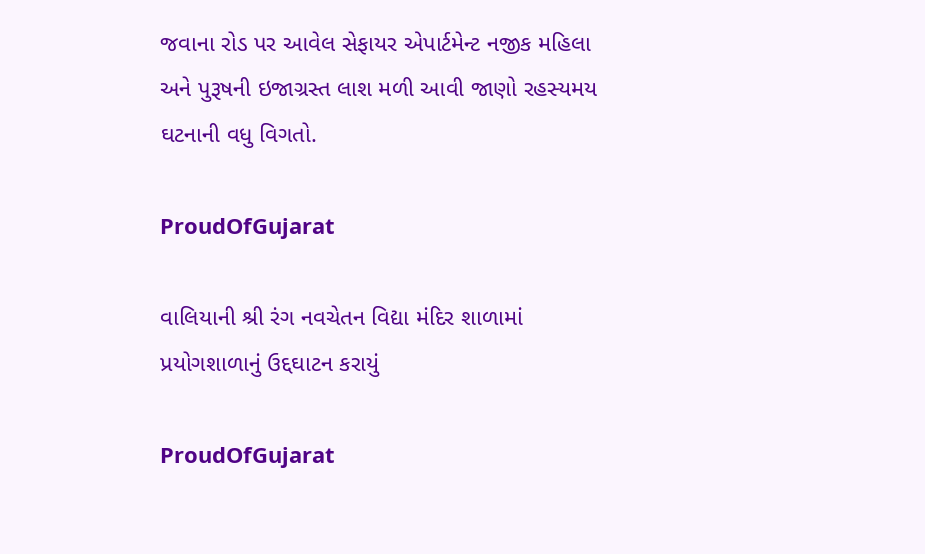જવાના રોડ પર આવેલ સેફાયર એપાર્ટમેન્ટ નજીક મહિલા અને પુરૂષની ઇજાગ્રસ્ત લાશ મળી આવી જાણો રહસ્યમય ઘટનાની વધુ વિગતો.

ProudOfGujarat

વાલિયાની શ્રી રંગ નવચેતન વિદ્યા મંદિર શાળામાં પ્રયોગશાળાનું ઉદ્દઘાટન કરાયું

ProudOfGujarat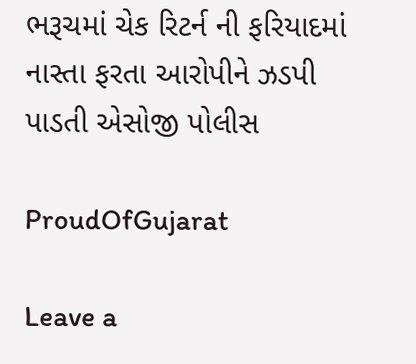ભરૂચમાં ચેક રિટર્ન ની ફરિયાદમાં નાસ્તા ફરતા આરોપીને ઝડપી પાડતી એસોજી પોલીસ

ProudOfGujarat

Leave a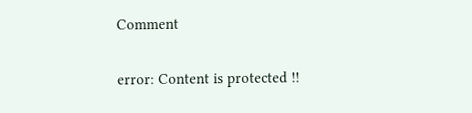Comment

error: Content is protected !!